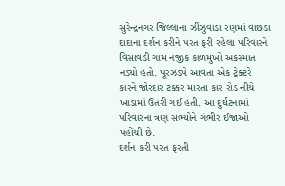સુરેન્દ્રનગર જિલ્લાના ઝીંઝુવાડા રણમાં વાછડા દાદાના દર્શન કરીને પરત ફરી રહેલા પરિવારને વિસાવડી ગામ નજીક કાળમુખો અકસ્માત નડ્યો હતો. પૂરઝડપે આવતા એક ટ્રેક્ટરે કારને જોરદાર ટક્કર મારતા કાર રોડ નીચે ખાડામાં ઉતરી ગઈ હતી. આ દુર્ઘટનામાં પરિવારના ત્રણ સભ્યોને ગંભીર ઈજાઓ પહોંચી છે.
દર્શન કરી પરત ફરતી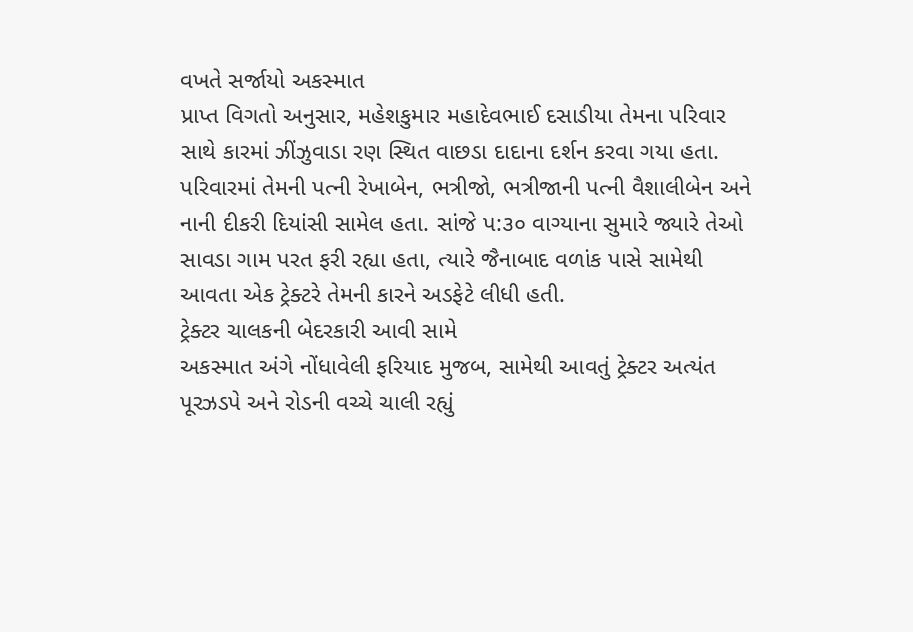વખતે સર્જાયો અકસ્માત
પ્રાપ્ત વિગતો અનુસાર, મહેશકુમાર મહાદેવભાઈ દસાડીયા તેમના પરિવાર સાથે કારમાં ઝીંઝુવાડા રણ સ્થિત વાછડા દાદાના દર્શન કરવા ગયા હતા. પરિવારમાં તેમની પત્ની રેખાબેન, ભત્રીજો, ભત્રીજાની પત્ની વૈશાલીબેન અને નાની દીકરી દિયાંસી સામેલ હતા. સાંજે પ:૩૦ વાગ્યાના સુમારે જ્યારે તેઓ સાવડા ગામ પરત ફરી રહ્યા હતા, ત્યારે જૈનાબાદ વળાંક પાસે સામેથી આવતા એક ટ્રેક્ટરે તેમની કારને અડફેટે લીધી હતી.
ટ્રેક્ટર ચાલકની બેદરકારી આવી સામે
અકસ્માત અંગે નોંધાવેલી ફરિયાદ મુજબ, સામેથી આવતું ટ્રેક્ટર અત્યંત પૂરઝડપે અને રોડની વચ્ચે ચાલી રહ્યું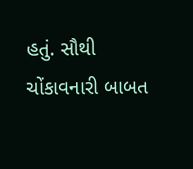હતું. સૌથી ચોંકાવનારી બાબત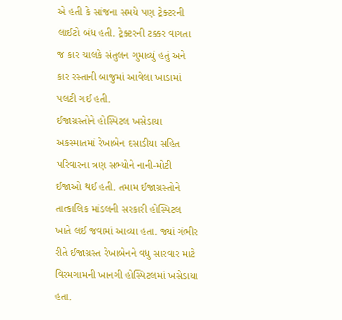એ હતી કે સાંજના સમયે પણ ટ્રેક્ટરની લાઈટો બંધ હતી. ટ્રેક્ટરની ટક્કર વાગતા જ કાર ચાલકે સંતુલન ગુમાવ્યું હતું અને કાર રસ્તાની બાજુમાં આવેલા ખાડામાં પલટી ગઈ હતી.
ઈજાગ્રસ્તોને હોસ્પિટલ ખસેડાયા
અકસ્માતમાં રેખાબેન દસાડીયા સહિત પરિવારના ત્રણ સભ્યોને નાની-મોટી ઈજાઓ થઈ હતી. તમામ ઈજાગ્રસ્તોને તાત્કાલિક માંડલની સરકારી હોસ્પિટલ ખાતે લઈ જવામાં આવ્યા હતા. જ્યાં ગંભીર રીતે ઈજાગ્રસ્ત રેખાબેનને વધુ સારવાર માટે વિરમગામની ખાનગી હોસ્પિટલમાં ખસેડાયા હતા.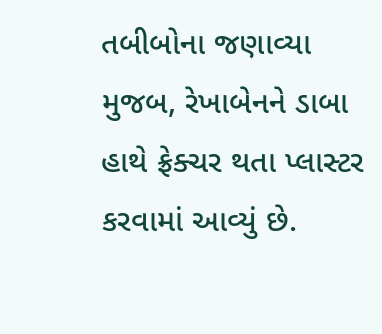તબીબોના જણાવ્યા મુજબ, રેખાબેનને ડાબા હાથે ફ્રેક્ચર થતા પ્લાસ્ટર કરવામાં આવ્યું છે.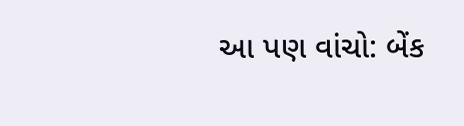આ પણ વાંચો: બેંક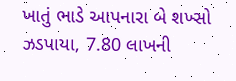ખાતું ભાડે આપનારા બે શખ્સો ઝડપાયા, 7.80 લાખની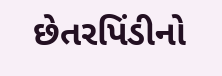છેતરપિંડીનો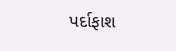પર્દાફાશ